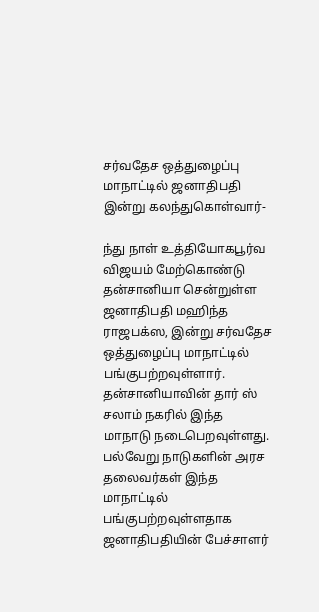சர்வதேச ஒத்துழைப்பு மாநாட்டில் ஜனாதிபதி இன்று கலந்துகொள்வார்-

ந்து நாள் உத்தியோகபூர்வ விஜயம் மேற்கொண்டு தன்சானியா சென்றுள்ள ஜனாதிபதி மஹிந்த ராஜபக்ஸ, இன்று சர்வதேச ஒத்துழைப்பு மாநாட்டில் பங்குபற்றவுள்ளார்.
தன்சானியாவின் தார் ஸ் சலாம் நகரில் இந்த மாநாடு நடைபெறவுள்ளது.
பல்வேறு நாடுகளின் அரச தலைவர்கள் இந்த மாநாட்டில் பங்குபற்றவுள்ளதாக ஜனாதிபதியின் பேச்சாளர்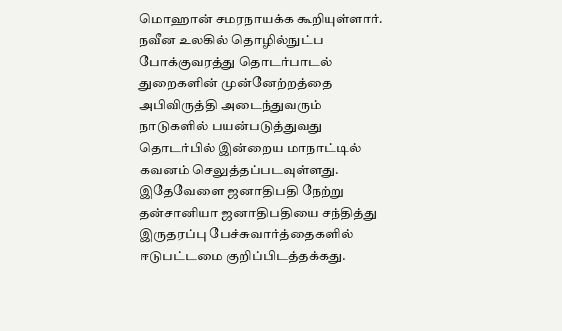மொஹான் சமரநாயக்க கூறியுள்ளார்.
நவீன உலகில் தொழில்நுட்ப போக்குவரத்து தொடர்பாடல் துறைகளின் முன்னேற்றத்தை அபிவிருத்தி அடைந்துவரும் நாடுகளில் பயன்படுத்துவது தொடர்பில் இன்றைய மாநாட்டில் கவனம் செலுத்தப்படவுள்ளது.
இதேவேளை ஜனாதிபதி நேற்று தன்சானியா ஜனாதிபதியை சந்தித்து இருதரப்பு பேச்சுவார்த்தைகளில் ஈடுபட்டமை குறிப்பிடத்தக்கது.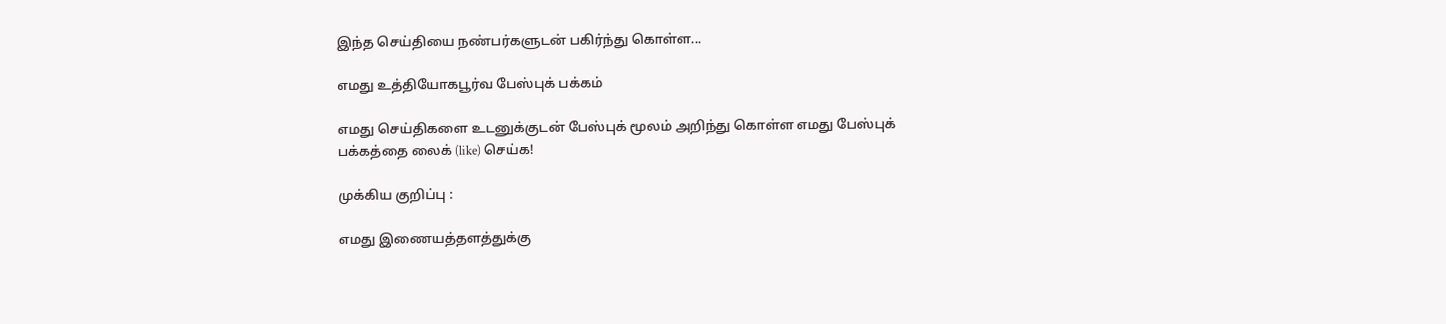இந்த செய்தியை நண்பர்களுடன் பகிர்ந்து கொள்ள...

எமது உத்தியோகபூர்வ பேஸ்புக் பக்கம்

எமது செய்திகளை உடனுக்குடன் பேஸ்புக் மூலம் அறிந்து கொள்ள எமது பேஸ்புக் பக்கத்தை லைக் (like) செய்க!

முக்கிய குறிப்பு :

எமது இணையத்தளத்துக்கு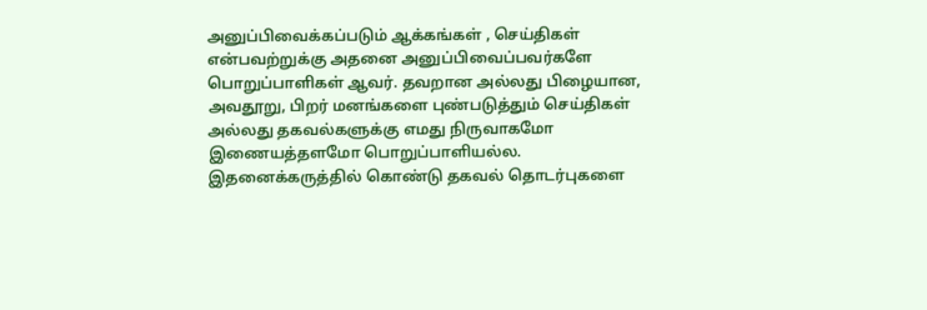அனுப்பிவைக்கப்படும் ஆக்கங்கள் , செய்திகள் என்பவற்றுக்கு அதனை அனுப்பிவைப்பவர்களே பொறுப்பாளிகள் ஆவர். தவறான அல்லது பிழையான, அவதூறு, பிறர் மனங்களை புண்படுத்தும் செய்திகள் அல்லது தகவல்களுக்கு எமது நிருவாகமோ இணையத்தளமோ பொறுப்பாளியல்ல. இதனைக்கருத்தில் கொண்டு தகவல் தொடர்புகளை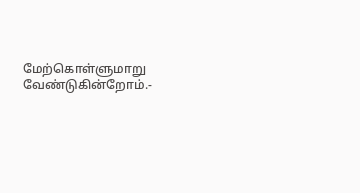மேற்கொள்ளுமாறு வேண்டுகின்றோம்.-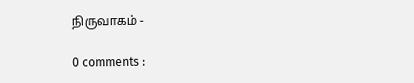நிருவாகம் -

0 comments :